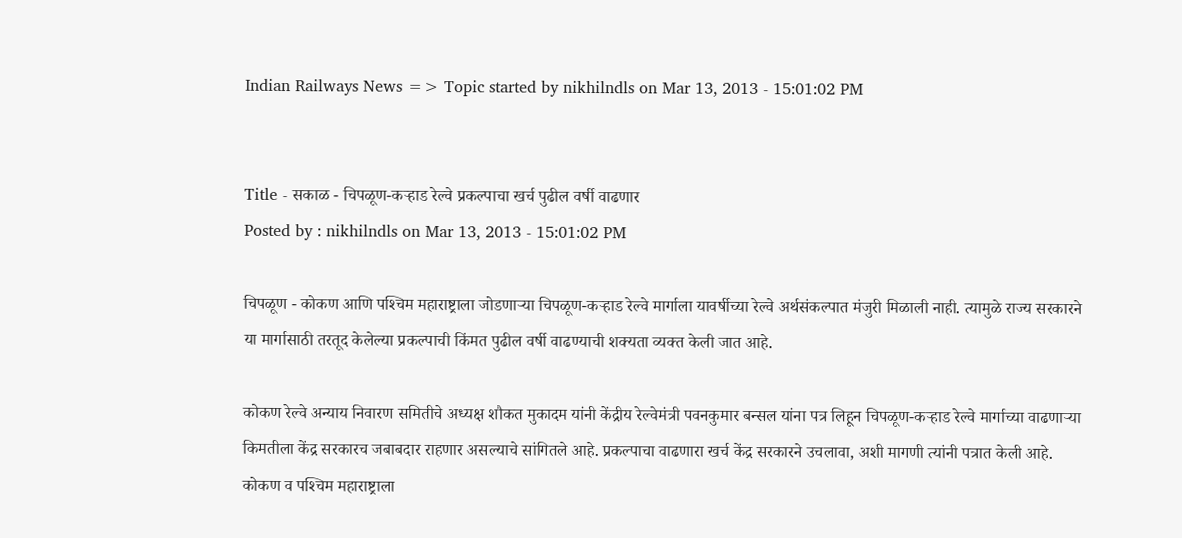Indian Railways News => Topic started by nikhilndls on Mar 13, 2013 - 15:01:02 PM


Title - सकाळ - चिपळूण-कऱ्हाड रेल्वे प्रकल्पाचा खर्च पुढील वर्षी वाढणार
Posted by : nikhilndls on Mar 13, 2013 - 15:01:02 PM

चिपळूण - कोकण आणि पश्‍चिम महाराष्ट्राला जोडणाऱ्या चिपळूण-कऱ्हाड रेल्वे मार्गाला यावर्षीच्या रेल्वे अर्थसंकल्पात मंजुरी मिळाली नाही. त्यामुळे राज्य सरकारने या मार्गासाठी तरतूद केलेल्या प्रकल्पाची किंमत पुढील वर्षी वाढण्याची शक्‍यता व्यक्त केली जात आहे.

कोकण रेल्वे अन्याय निवारण समितीचे अध्यक्ष शौकत मुकादम यांनी केंद्रीय रेल्वेमंत्री पवनकुमार बन्सल यांना पत्र लिहून चिपळूण-कऱ्हाड रेल्वे मार्गाच्या वाढणाऱ्या किमतीला केंद्र सरकारच जबाबदार राहणार असल्याचे सांगितले आहे. प्रकल्पाचा वाढणारा खर्च केंद्र सरकारने उचलावा, अशी मागणी त्यांनी पत्रात केली आहे. कोकण व पश्‍चिम महाराष्ट्राला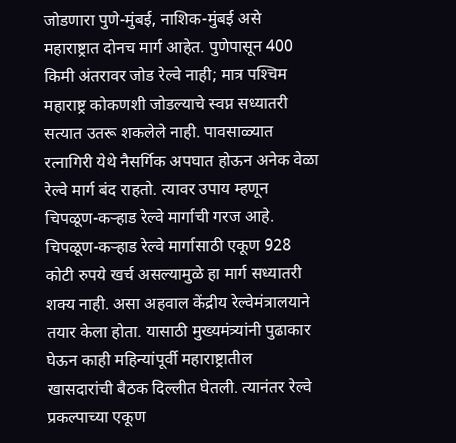जोडणारा पुणे-मुंबई, नाशिक-मुंबई असे महाराष्ट्रात दोनच मार्ग आहेत. पुणेपासून 400 किमी अंतरावर जोड रेल्वे नाही; मात्र पश्‍चिम महाराष्ट्र कोकणशी जोडल्याचे स्वप्न सध्यातरी सत्यात उतरू शकलेले नाही. पावसाळ्यात रत्नागिरी येथे नैसर्गिक अपघात होऊन अनेक वेळा रेल्वे मार्ग बंद राहतो. त्यावर उपाय म्हणून चिपळूण-कऱ्हाड रेल्वे मार्गाची गरज आहे. चिपळूण-कऱ्हाड रेल्वे मार्गासाठी एकूण 928 कोटी रुपये खर्च असल्यामुळे हा मार्ग सध्यातरी शक्‍य नाही. असा अहवाल केंद्रीय रेल्वेमंत्रालयाने तयार केला होता. यासाठी मुख्यमंत्र्यांनी पुढाकार घेऊन काही महिन्यांपूर्वी महाराष्ट्रातील खासदारांची बैठक दिल्लीत घेतली. त्यानंतर रेल्वे प्रकल्पाच्या एकूण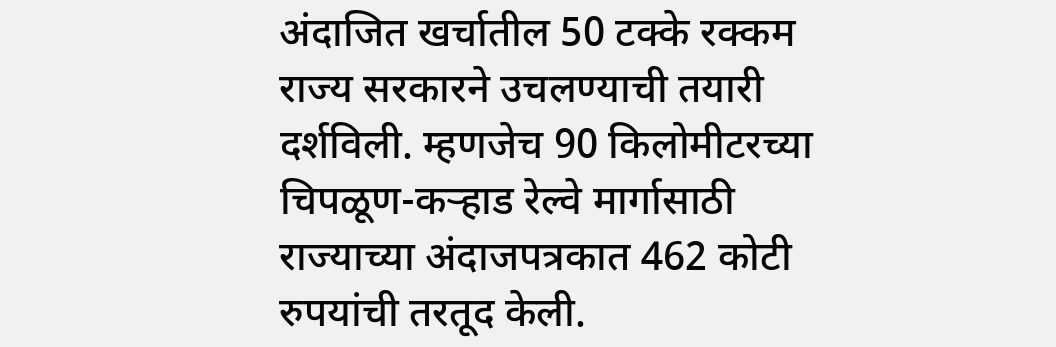अंदाजित खर्चातील 50 टक्के रक्कम राज्य सरकारने उचलण्याची तयारी दर्शविली. म्हणजेच 90 किलोमीटरच्या चिपळूण-कऱ्हाड रेल्वे मार्गासाठी राज्याच्या अंदाजपत्रकात 462 कोटी रुपयांची तरतूद केली.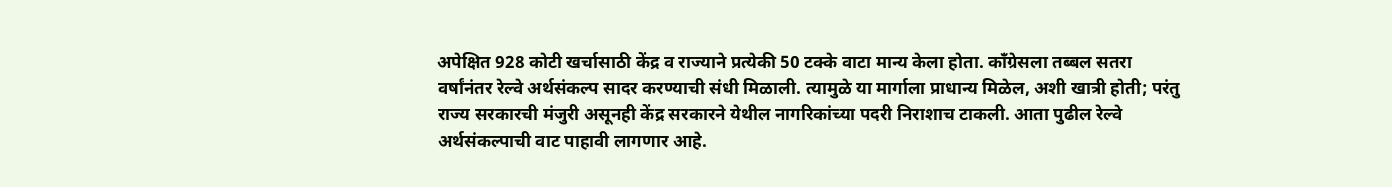अपेक्षित 928 कोटी खर्चासाठी केंद्र व राज्याने प्रत्येकी 50 टक्के वाटा मान्य केला होता. कॉंग्रेसला तब्बल सतरा वर्षांनंतर रेल्वे अर्थसंकल्प सादर करण्याची संधी मिळाली. त्यामुळे या मार्गाला प्राधान्य मिळेल, अशी खात्री होती; परंतु राज्य सरकारची मंजुरी असूनही केंद्र सरकारने येथील नागरिकांच्या पदरी निराशाच टाकली. आता पुढील रेल्वे अर्थसंकल्पाची वाट पाहावी लागणार आहे.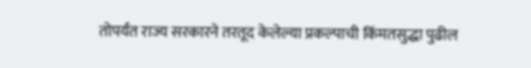तोपर्यंत राज्य सरकारने तरतूद केलेल्या प्रकल्पाची किंमतसुद्धा पुढील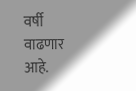वर्षी वाढणार आहे.